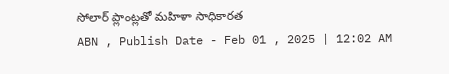సోలార్ ప్లాంట్లతో మహిళా సాధికారత
ABN , Publish Date - Feb 01 , 2025 | 12:02 AM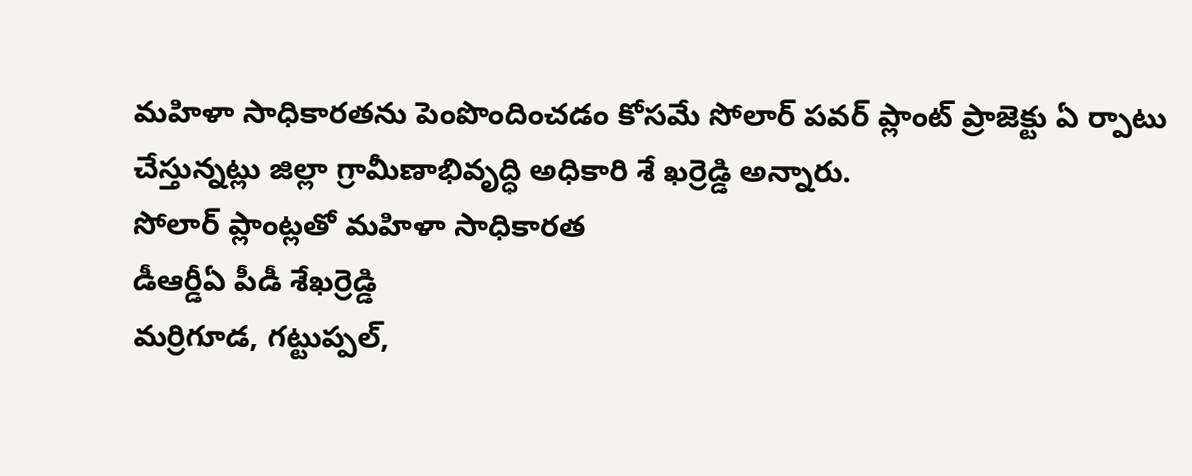మహిళా సాధికారతను పెంపొందించడం కోసమే సోలార్ పవర్ ప్లాంట్ ప్రాజెక్టు ఏ ర్పాటు చేస్తున్నట్లు జిల్లా గ్రామీణాభివృద్ధి అధికారి శే ఖర్రెడ్డి అన్నారు.
సోలార్ ప్లాంట్లతో మహిళా సాధికారత
డీఆర్డీఏ పీడీ శేఖర్రెడ్డి
మర్రిగూడ, గట్టుప్పల్,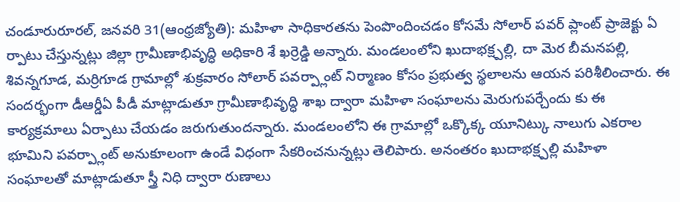చండూరురూరల్, జనవరి 31(ఆంధ్రజ్యోతి): మహిళా సాధికారతను పెంపొందించడం కోసమే సోలార్ పవర్ ప్లాంట్ ప్రాజెక్టు ఏ ర్పాటు చేస్తున్నట్లు జిల్లా గ్రామీణాభివృద్ధి అధికారి శే ఖర్రెడ్డి అన్నారు. మండలంలోని ఖుదాభక్ష్పల్లి, దా మెర బీమనపల్లి, శివన్నగూడ, మర్రిగూడ గ్రామాల్లో శుక్రవారం సోలార్ పవర్ప్లాంట్ నిర్మాణం కోసం ప్రభుత్వ స్థలాలను ఆయన పరిశీలించారు. ఈ సందర్భంగా డీఆర్డీఏ పీడీ మాట్లాడుతూ గ్రామీణాభివృద్ధి శాఖ ద్వారా మహిళా సంఘాలను మెరుగుపర్చేందు కు ఈ కార్యక్రమాలు ఏర్పాటు చేయడం జరుగుతుందన్నారు. మండలంలోని ఈ గ్రామాల్లో ఒక్కొక్క యూనిట్కు నాలుగు ఎకరాల భూమిని పవర్ప్లాంట్ అనుకూలంగా ఉండే విధంగా సేకరించనున్నట్లు తెలిపారు. అనంతరం ఖుదాభక్ష్పల్లి మహిళా సంఘాలతో మాట్లాడుతూ స్త్రీ నిధి ద్వారా రుణాలు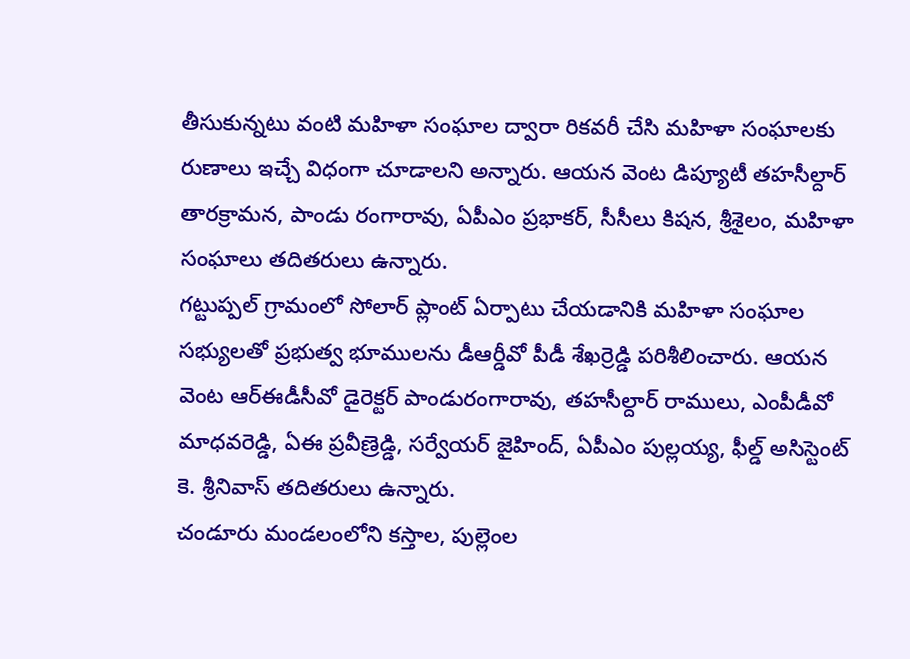తీసుకున్నటు వంటి మహిళా సంఘాల ద్వారా రికవరీ చేసి మహిళా సంఘాలకు రుణాలు ఇచ్చే విధంగా చూడాలని అన్నారు. ఆయన వెంట డిప్యూటీ తహసీల్దార్ తారక్రామన, పాండు రంగారావు, ఏపీఎం ప్రభాకర్, సీసీలు కిషన, శ్రీశైలం, మహిళా సంఘాలు తదితరులు ఉన్నారు.
గట్టుప్పల్ గ్రామంలో సోలార్ ప్లాంట్ ఏర్పాటు చేయడానికి మహిళా సంఘాల సభ్యులతో ప్రభుత్వ భూములను డీఆర్డీవో పీడీ శేఖర్రెడ్డి పరిశీలించారు. ఆయన వెంట ఆర్ఈడీసీవో డైరెక్టర్ పాండురంగారావు, తహసీల్దార్ రాములు, ఎంపీడీవో మాధవరెడ్డి, ఏఈ ప్రవీణ్రెడ్డి, సర్వేయర్ జైహింద్, ఏపీఎం పుల్లయ్య, ఫీల్డ్ అసిస్టెంట్ కె. శ్రీనివాస్ తదితరులు ఉన్నారు.
చండూరు మండలంలోని కస్తాల, పుల్లెంల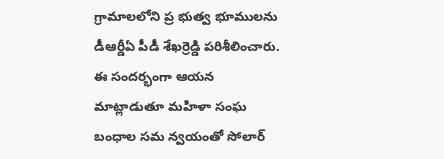గ్రామాలలోని ప్ర భుత్వ భూములను డీఆర్డీఏ పీడీ శేఖర్రెడ్డి పరిశీలించారు. ఈ సందర్భంగా ఆయన మాట్లాడుతూ మహిళా సంఘ బంధాల సమ న్వయంతో సోలార్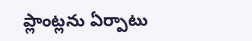ప్లాంట్లను ఏర్పాటు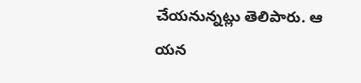చేయనున్నట్లు తెలిపారు. ఆ యన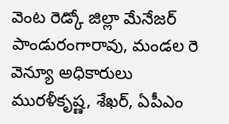వెంట రెడ్కో జిల్లా మేనేజర్ పాండురంగారావు, మండల రె వెన్యూ అధికారులు మురళీకృష్ణ, శేఖర్, ఏపీఎం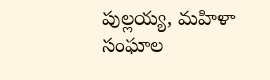పుల్లయ్య, మహిళా సంఘాల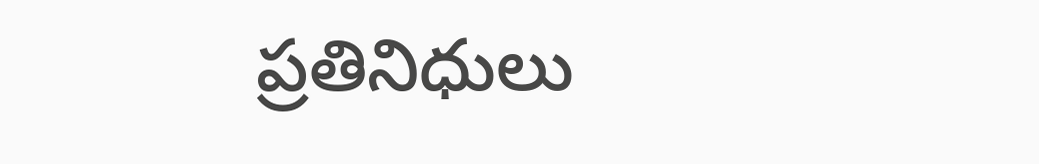ప్రతినిధులు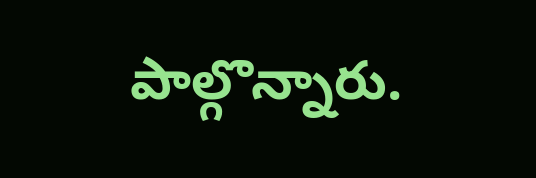పాల్గొన్నారు.